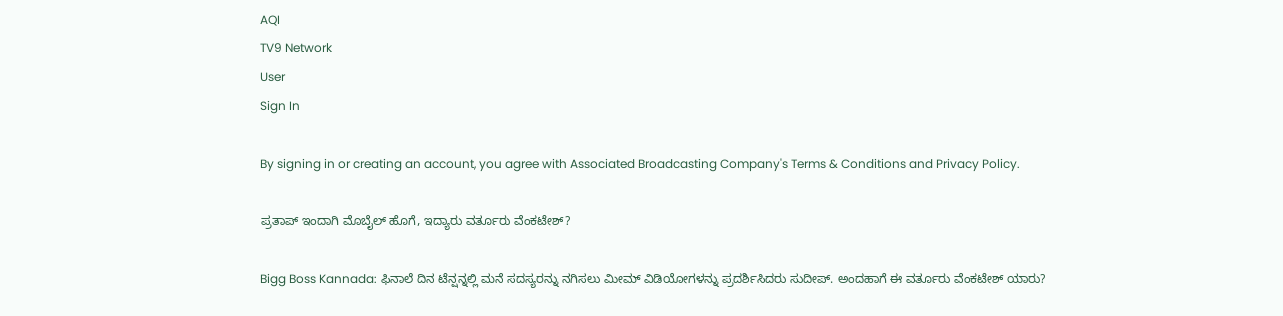AQI
TV9 Network
User
Sign In

By signing in or creating an account, you agree with Associated Broadcasting Company's Terms & Conditions and Privacy Policy.

ಪ್ರತಾಪ್ ಇಂದಾಗಿ ಮೊಬೈಲ್ ಹೊಗೆ, ಇದ್ಯಾರು ವರ್ತೂರು ವೆಂಕಟೇಶ್?

Bigg Boss Kannada: ಫಿನಾಲೆ ದಿನ ಟೆನ್ಷನ್ನಲ್ಲಿ ಮನೆ ಸದಸ್ಯರನ್ನು ನಗಿಸಲು ಮೀಮ್ ವಿಡಿಯೋಗಳನ್ನು ಪ್ರದರ್ಶಿಸಿದರು ಸುದೀಪ್. ಅಂದಹಾಗೆ ಈ ವರ್ತೂರು ವೆಂಕಟೇಶ್ ಯಾರು?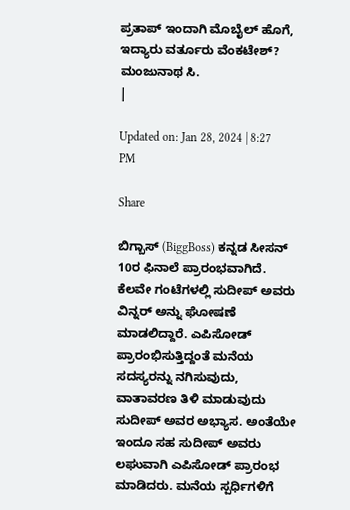ಪ್ರತಾಪ್ ಇಂದಾಗಿ ಮೊಬೈಲ್ ಹೊಗೆ, ಇದ್ಯಾರು ವರ್ತೂರು ವೆಂಕಟೇಶ್?
ಮಂಜುನಾಥ ಸಿ.
|

Updated on: Jan 28, 2024 | 8:27 PM

Share

ಬಿಗ್ಬಾಸ್ (BiggBoss) ಕನ್ನಡ ಸೀಸನ್ 10ರ ಫಿನಾಲೆ ಪ್ರಾರಂಭವಾಗಿದೆ. ಕೆಲವೇ ಗಂಟೆಗಳಲ್ಲಿ ಸುದೀಪ್ ಅವರು ವಿನ್ನರ್ ಅನ್ನು ಘೋಷಣೆ ಮಾಡಲಿದ್ದಾರೆ. ಎಪಿಸೋಡ್ ಪ್ರಾರಂಭಿಸುತ್ತಿದ್ದಂತೆ ಮನೆಯ ಸದಸ್ಯರನ್ನು ನಗಿಸುವುದು, ವಾತಾವರಣ ತಿಳಿ ಮಾಡುವುದು ಸುದೀಪ್ ಅವರ ಅಭ್ಯಾಸ. ಅಂತೆಯೇ ಇಂದೂ ಸಹ ಸುದೀಪ್ ಅವರು ಲಘುವಾಗಿ ಎಪಿಸೋಡ್ ಪ್ರಾರಂಭ ಮಾಡಿದರು. ಮನೆಯ ಸ್ಪರ್ಧಿಗಳಿಗೆ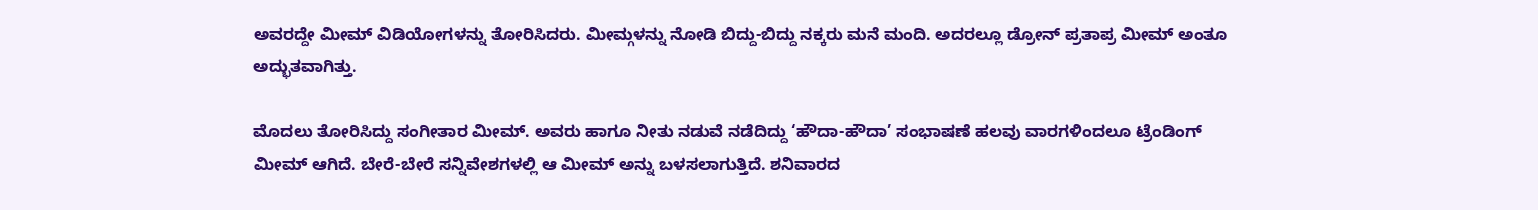ಅವರದ್ದೇ ಮೀಮ್ ವಿಡಿಯೋಗಳನ್ನು ತೋರಿಸಿದರು. ಮೀಮ್ಗಳನ್ನು ನೋಡಿ ಬಿದ್ದು-ಬಿದ್ದು ನಕ್ಕರು ಮನೆ ಮಂದಿ. ಅದರಲ್ಲೂ ಡ್ರೋನ್ ಪ್ರತಾಪ್ರ ಮೀಮ್ ಅಂತೂ ಅದ್ಭುತವಾಗಿತ್ತು.

ಮೊದಲು ತೋರಿಸಿದ್ದು ಸಂಗೀತಾರ ಮೀಮ್. ಅವರು ಹಾಗೂ ನೀತು ನಡುವೆ ನಡೆದಿದ್ದು ‘ಹೌದಾ-ಹೌದಾ’ ಸಂಭಾಷಣೆ ಹಲವು ವಾರಗಳಿಂದಲೂ ಟ್ರೆಂಡಿಂಗ್ ಮೀಮ್ ಆಗಿದೆ. ಬೇರೆ-ಬೇರೆ ಸನ್ನಿವೇಶಗಳಲ್ಲಿ ಆ ಮೀಮ್ ಅನ್ನು ಬಳಸಲಾಗುತ್ತಿದೆ. ಶನಿವಾರದ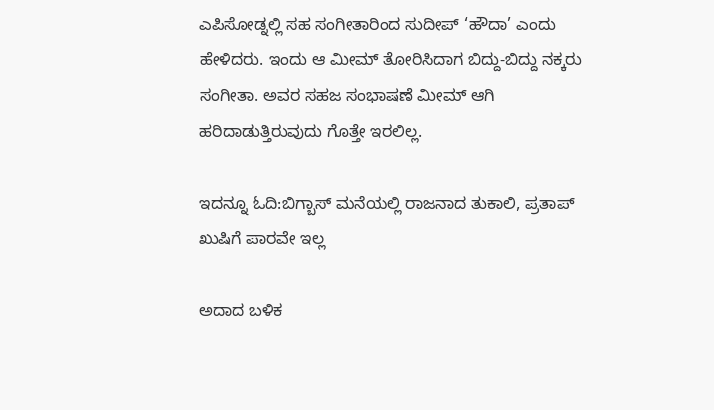ಎಪಿಸೋಡ್ನಲ್ಲಿ ಸಹ ಸಂಗೀತಾರಿಂದ ಸುದೀಪ್ ‘ಹೌದಾ’ ಎಂದು ಹೇಳಿದರು. ಇಂದು ಆ ಮೀಮ್ ತೋರಿಸಿದಾಗ ಬಿದ್ದು-ಬಿದ್ದು ನಕ್ಕರು ಸಂಗೀತಾ. ಅವರ ಸಹಜ ಸಂಭಾಷಣೆ ಮೀಮ್ ಆಗಿ ಹರಿದಾಡುತ್ತಿರುವುದು ಗೊತ್ತೇ ಇರಲಿಲ್ಲ.

ಇದನ್ನೂ ಓದಿ:ಬಿಗ್ಬಾಸ್ ಮನೆಯಲ್ಲಿ ರಾಜನಾದ ತುಕಾಲಿ, ಪ್ರತಾಪ್ ಖುಷಿಗೆ ಪಾರವೇ ಇಲ್ಲ

ಅದಾದ ಬಳಿಕ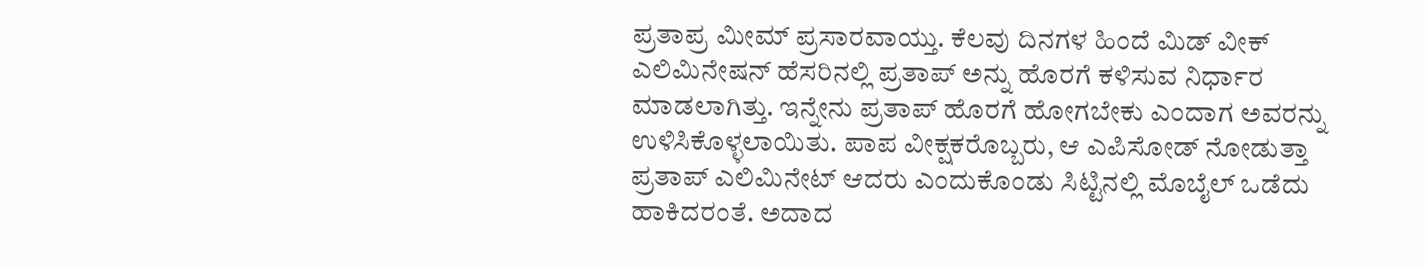ಪ್ರತಾಪ್ರ ಮೀಮ್ ಪ್ರಸಾರವಾಯ್ತು. ಕೆಲವು ದಿನಗಳ ಹಿಂದೆ ಮಿಡ್ ವೀಕ್ ಎಲಿಮಿನೇಷನ್ ಹೆಸರಿನಲ್ಲಿ ಪ್ರತಾಪ್ ಅನ್ನು ಹೊರಗೆ ಕಳಿಸುವ ನಿರ್ಧಾರ ಮಾಡಲಾಗಿತ್ತು. ಇನ್ನೇನು ಪ್ರತಾಪ್ ಹೊರಗೆ ಹೋಗಬೇಕು ಎಂದಾಗ ಅವರನ್ನು ಉಳಿಸಿಕೊಳ್ಳಲಾಯಿತು. ಪಾಪ ವೀಕ್ಷಕರೊಬ್ಬರು, ಆ ಎಪಿಸೋಡ್ ನೋಡುತ್ತಾ ಪ್ರತಾಪ್ ಎಲಿಮಿನೇಟ್ ಆದರು ಎಂದುಕೊಂಡು ಸಿಟ್ಟಿನಲ್ಲಿ ಮೊಬೈಲ್ ಒಡೆದು ಹಾಕಿದರಂತೆ. ಅದಾದ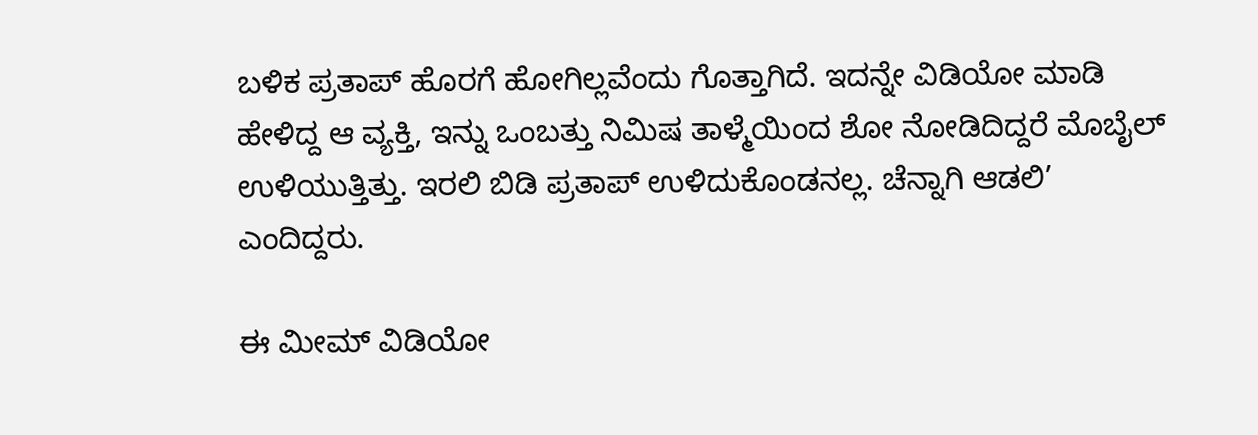ಬಳಿಕ ಪ್ರತಾಪ್ ಹೊರಗೆ ಹೋಗಿಲ್ಲವೆಂದು ಗೊತ್ತಾಗಿದೆ. ಇದನ್ನೇ ವಿಡಿಯೋ ಮಾಡಿ ಹೇಳಿದ್ದ ಆ ವ್ಯಕ್ತಿ, ಇನ್ನು ಒಂಬತ್ತು ನಿಮಿಷ ತಾಳ್ಮೆಯಿಂದ ಶೋ ನೋಡಿದಿದ್ದರೆ ಮೊಬೈಲ್ ಉಳಿಯುತ್ತಿತ್ತು. ಇರಲಿ ಬಿಡಿ ಪ್ರತಾಪ್ ಉಳಿದುಕೊಂಡನಲ್ಲ. ಚೆನ್ನಾಗಿ ಆಡಲಿ’ ಎಂದಿದ್ದರು.

ಈ ಮೀಮ್ ವಿಡಿಯೋ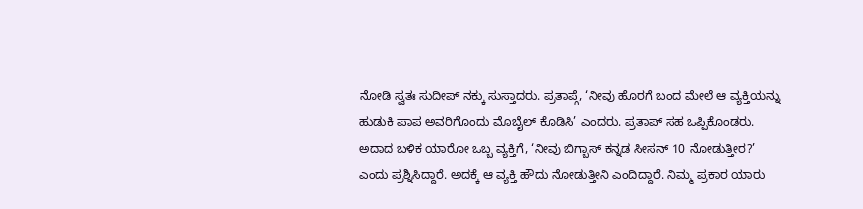ನೋಡಿ ಸ್ವತಃ ಸುದೀಪ್ ನಕ್ಕು ಸುಸ್ತಾದರು. ಪ್ರತಾಪ್ಗೆ, ‘ನೀವು ಹೊರಗೆ ಬಂದ ಮೇಲೆ ಆ ವ್ಯಕ್ತಿಯನ್ನು ಹುಡುಕಿ ಪಾಪ ಅವರಿಗೊಂದು ಮೊಬೈಲ್ ಕೊಡಿಸಿ’ ಎಂದರು. ಪ್ರತಾಪ್ ಸಹ ಒಪ್ಪಿಕೊಂಡರು. ಅದಾದ ಬಳಿಕ ಯಾರೋ ಒಬ್ಬ ವ್ಯಕ್ತಿಗೆ, ‘ನೀವು ಬಿಗ್ಬಾಸ್ ಕನ್ನಡ ಸೀಸನ್ 10 ನೋಡುತ್ತೀರ?’ ಎಂದು ಪ್ರಶ್ನಿಸಿದ್ದಾರೆ. ಅದಕ್ಕೆ ಆ ವ್ಯಕ್ತಿ ಹೌದು ನೋಡುತ್ತೀನಿ ಎಂದಿದ್ದಾರೆ. ನಿಮ್ಮ ಪ್ರಕಾರ ಯಾರು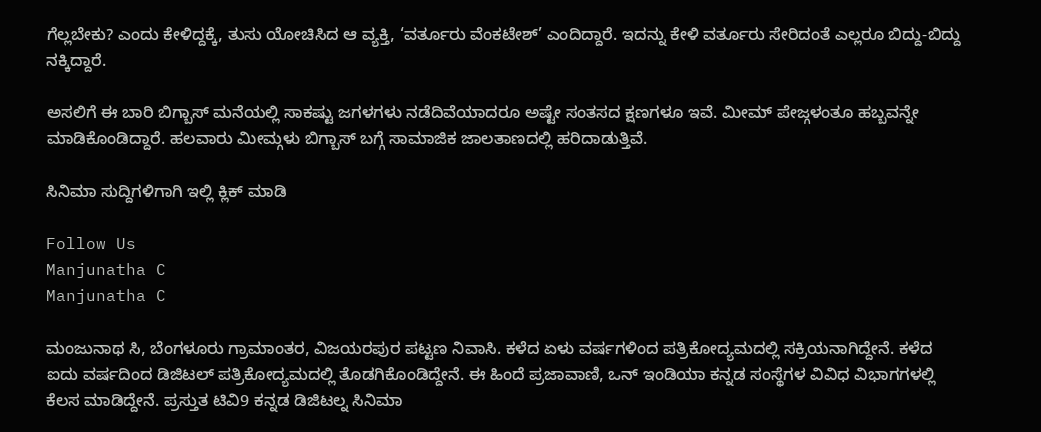ಗೆಲ್ಲಬೇಕು? ಎಂದು ಕೇಳಿದ್ದಕ್ಕೆ, ತುಸು ಯೋಚಿಸಿದ ಆ ವ್ಯಕ್ತಿ, ‘ವರ್ತೂರು ವೆಂಕಟೇಶ್’ ಎಂದಿದ್ದಾರೆ. ಇದನ್ನು ಕೇಳಿ ವರ್ತೂರು ಸೇರಿದಂತೆ ಎಲ್ಲರೂ ಬಿದ್ದು-ಬಿದ್ದು ನಕ್ಕಿದ್ದಾರೆ.

ಅಸಲಿಗೆ ಈ ಬಾರಿ ಬಿಗ್ಬಾಸ್ ಮನೆಯಲ್ಲಿ ಸಾಕಷ್ಟು ಜಗಳಗಳು ನಡೆದಿವೆಯಾದರೂ ಅಷ್ಟೇ ಸಂತಸದ ಕ್ಷಣಗಳೂ ಇವೆ. ಮೀಮ್ ಪೇಜ್ಗಳಂತೂ ಹಬ್ಬವನ್ನೇ ಮಾಡಿಕೊಂಡಿದ್ದಾರೆ. ಹಲವಾರು ಮೀಮ್ಗಳು ಬಿಗ್ಬಾಸ್ ಬಗ್ಗೆ ಸಾಮಾಜಿಕ ಜಾಲತಾಣದಲ್ಲಿ ಹರಿದಾಡುತ್ತಿವೆ.

ಸಿನಿಮಾ ಸುದ್ದಿಗಳಿಗಾಗಿ ಇಲ್ಲಿ ಕ್ಲಿಕ್ ಮಾಡಿ

Follow Us
Manjunatha C
Manjunatha C

ಮಂಜುನಾಥ ಸಿ, ಬೆಂಗಳೂರು ಗ್ರಾಮಾಂತರ, ವಿಜಯರಪುರ ಪಟ್ಟಣ ನಿವಾಸಿ. ಕಳೆದ ಏಳು ವರ್ಷಗಳಿಂದ ಪತ್ರಿಕೋದ್ಯಮದಲ್ಲಿ ಸಕ್ರಿಯನಾಗಿದ್ದೇನೆ. ಕಳೆದ ಐದು ವರ್ಷದಿಂದ ಡಿಜಿಟಲ್ ಪತ್ರಿಕೋದ್ಯಮದಲ್ಲಿ ತೊಡಗಿಕೊಂಡಿದ್ದೇನೆ. ಈ ಹಿಂದೆ ಪ್ರಜಾವಾಣಿ, ಒನ್ ಇಂಡಿಯಾ ಕನ್ನಡ ಸಂಸ್ಥೆಗಳ ವಿವಿಧ ವಿಭಾಗಗಳಲ್ಲಿ ಕೆಲಸ ಮಾಡಿದ್ದೇನೆ. ಪ್ರಸ್ತುತ ಟಿವಿ9 ಕನ್ನಡ ಡಿಜಿಟಲ್ನ ಸಿನಿಮಾ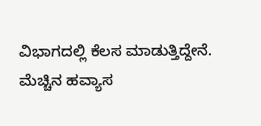ವಿಭಾಗದಲ್ಲಿ ಕೆಲಸ ಮಾಡುತ್ತಿದ್ದೇನೆ. ಮೆಚ್ಚಿನ ಹವ್ಯಾಸ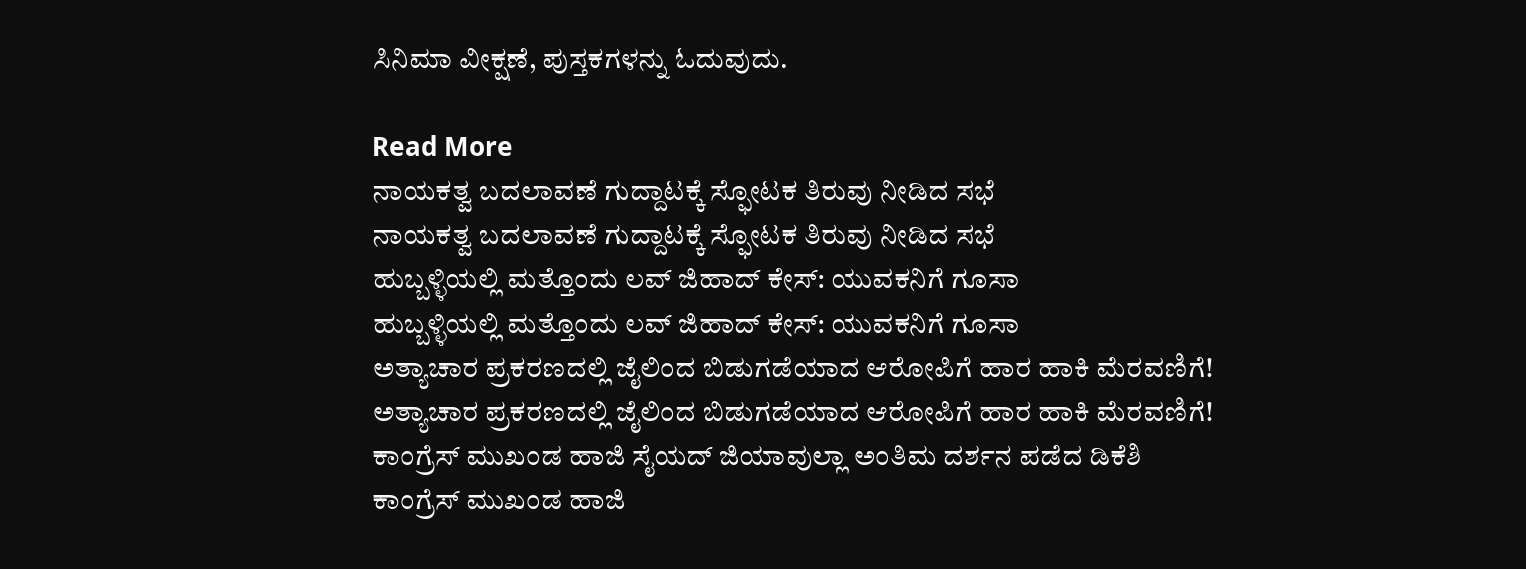ಸಿನಿಮಾ ವೀಕ್ಷಣೆ, ಪುಸ್ತಕಗಳನ್ನು ಓದುವುದು.

Read More
ನಾಯಕತ್ವ ಬದಲಾವಣೆ ಗುದ್ದಾಟಕ್ಕೆ ಸ್ಫೋಟಕ ತಿರುವು ನೀಡಿದ ಸಭೆ
ನಾಯಕತ್ವ ಬದಲಾವಣೆ ಗುದ್ದಾಟಕ್ಕೆ ಸ್ಫೋಟಕ ತಿರುವು ನೀಡಿದ ಸಭೆ
ಹುಬ್ಬಳ್ಳಿಯಲ್ಲಿ ಮತ್ತೊಂದು ಲವ್ ಜಿಹಾದ್ ಕೇಸ್: ಯುವಕನಿಗೆ ಗೂಸಾ
ಹುಬ್ಬಳ್ಳಿಯಲ್ಲಿ ಮತ್ತೊಂದು ಲವ್ ಜಿಹಾದ್ ಕೇಸ್: ಯುವಕನಿಗೆ ಗೂಸಾ
ಅತ್ಯಾಚಾರ ಪ್ರಕರಣದಲ್ಲಿ ಜೈಲಿಂದ ಬಿಡುಗಡೆಯಾದ ಆರೋಪಿಗೆ ಹಾರ ಹಾಕಿ ಮೆರವಣಿಗೆ!
ಅತ್ಯಾಚಾರ ಪ್ರಕರಣದಲ್ಲಿ ಜೈಲಿಂದ ಬಿಡುಗಡೆಯಾದ ಆರೋಪಿಗೆ ಹಾರ ಹಾಕಿ ಮೆರವಣಿಗೆ!
ಕಾಂಗ್ರೆಸ್ ಮುಖಂಡ ಹಾಜಿ ಸೈಯದ್ ಜಿಯಾವುಲ್ಲಾ ಅಂತಿಮ ದರ್ಶನ ಪಡೆದ ಡಿಕೆಶಿ
ಕಾಂಗ್ರೆಸ್ ಮುಖಂಡ ಹಾಜಿ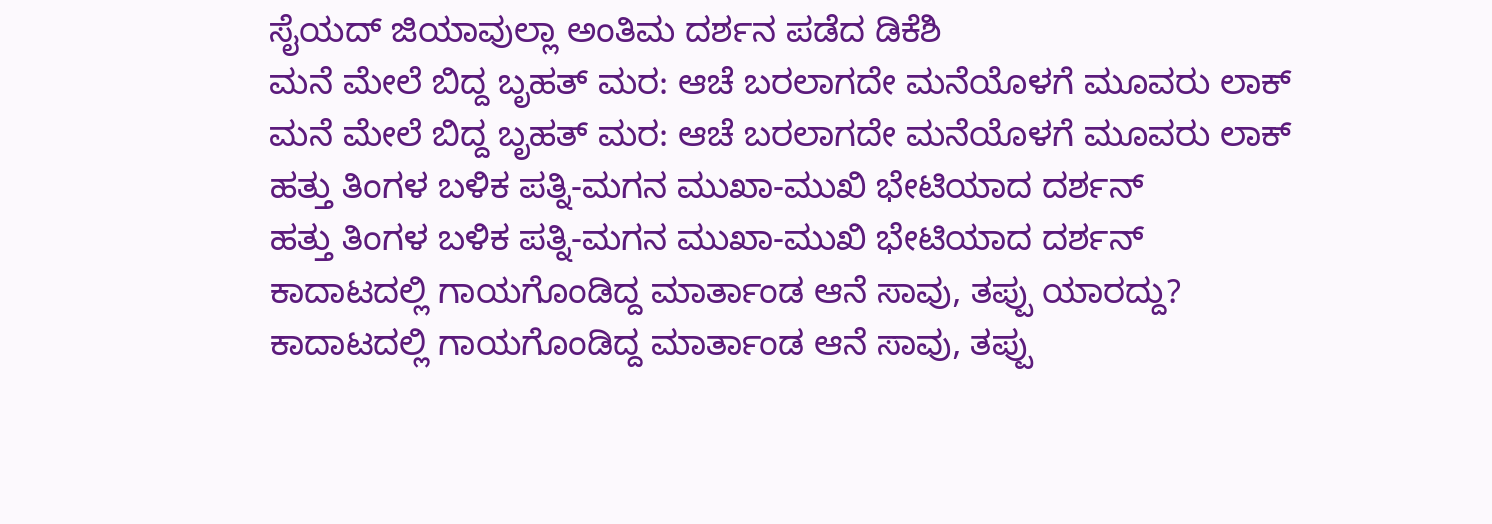ಸೈಯದ್ ಜಿಯಾವುಲ್ಲಾ ಅಂತಿಮ ದರ್ಶನ ಪಡೆದ ಡಿಕೆಶಿ
ಮನೆ ಮೇಲೆ ಬಿದ್ದ ಬೃಹತ್ ಮರ: ಆಚೆ ಬರಲಾಗದೇ ಮನೆಯೊಳಗೆ ಮೂವರು ಲಾಕ್
ಮನೆ ಮೇಲೆ ಬಿದ್ದ ಬೃಹತ್ ಮರ: ಆಚೆ ಬರಲಾಗದೇ ಮನೆಯೊಳಗೆ ಮೂವರು ಲಾಕ್
ಹತ್ತು ತಿಂಗಳ ಬಳಿಕ ಪತ್ನಿ-ಮಗನ ಮುಖಾ-ಮುಖಿ ಭೇಟಿಯಾದ ದರ್ಶನ್
ಹತ್ತು ತಿಂಗಳ ಬಳಿಕ ಪತ್ನಿ-ಮಗನ ಮುಖಾ-ಮುಖಿ ಭೇಟಿಯಾದ ದರ್ಶನ್
ಕಾದಾಟದಲ್ಲಿ ಗಾಯಗೊಂಡಿದ್ದ ಮಾರ್ತಾಂಡ ಆನೆ ಸಾವು, ತಪ್ಪು ಯಾರದ್ದು?
ಕಾದಾಟದಲ್ಲಿ ಗಾಯಗೊಂಡಿದ್ದ ಮಾರ್ತಾಂಡ ಆನೆ ಸಾವು, ತಪ್ಪು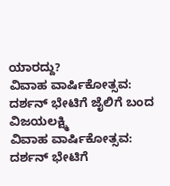ಯಾರದ್ದು?
ವಿವಾಹ ವಾರ್ಷಿಕೋತ್ಸವ: ದರ್ಶನ್ ಭೇಟಿಗೆ ಜೈಲಿಗೆ ಬಂದ ವಿಜಯಲಕ್ಷ್ಮಿ
ವಿವಾಹ ವಾರ್ಷಿಕೋತ್ಸವ: ದರ್ಶನ್ ಭೇಟಿಗೆ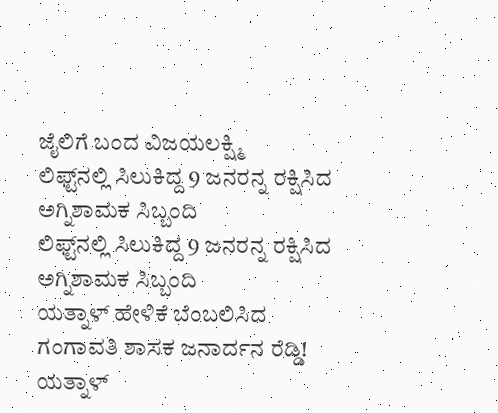ಜೈಲಿಗೆ ಬಂದ ವಿಜಯಲಕ್ಷ್ಮಿ
ಲಿಫ್ಟ್‌ನಲ್ಲಿ ಸಿಲುಕಿದ್ದ 9 ಜನರನ್ನ ರಕ್ಷಿಸಿದ ಅಗ್ನಿಶಾಮಕ ಸಿಬ್ಬಂದಿ
ಲಿಫ್ಟ್‌ನಲ್ಲಿ ಸಿಲುಕಿದ್ದ 9 ಜನರನ್ನ ರಕ್ಷಿಸಿದ ಅಗ್ನಿಶಾಮಕ ಸಿಬ್ಬಂದಿ
ಯತ್ನಾಳ್ ಹೇಳಿಕೆ ಬೆಂಬಲಿಸಿದ ಗಂಗಾವತಿ ಶಾಸಕ ಜನಾರ್ದನ ರೆಡ್ಡಿ!
ಯತ್ನಾಳ್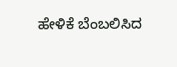ಹೇಳಿಕೆ ಬೆಂಬಲಿಸಿದ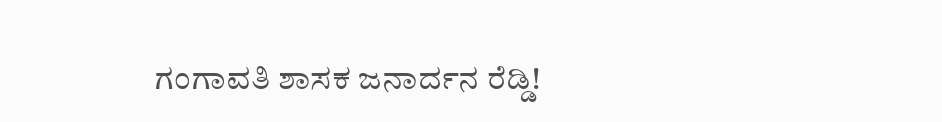ಗಂಗಾವತಿ ಶಾಸಕ ಜನಾರ್ದನ ರೆಡ್ಡಿ!